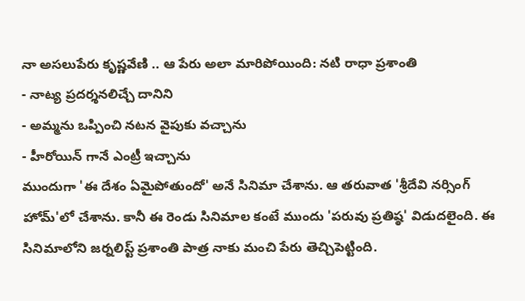నా అసలుపేరు కృష్ణవేణి .. ఆ పేరు అలా మారిపోయింది: నటి రాధా ప్రశాంతి
- నాట్య ప్రదర్శనలిచ్చే దానిని
- అమ్మను ఒప్పించి నటన వైపుకు వచ్చాను
- హీరోయిన్ గానే ఎంట్రీ ఇచ్చాను
ముందుగా 'ఈ దేశం ఏమైపోతుందో' అనే సినిమా చేశాను. ఆ తరువాత 'శ్రీదేవి నర్సింగ్ హోమ్'లో చేశాను. కానీ ఈ రెండు సినిమాల కంటే ముందు 'పరువు ప్రతిష్ఠ' విడుదలైంది. ఈ సినిమాలోని జర్నలిస్ట్ ప్రశాంతి పాత్ర నాకు మంచి పేరు తెచ్చిపెట్టింది.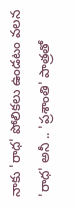నాకు 'రాధ' పోలికలు ఉండటం వలన 'రాధ' అనీ .. 'ప్రశాంతి' పాత్రతో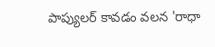పాప్యులర్ కావడం వలన 'రాధా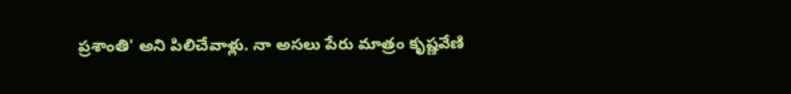ప్రశాంతి' అని పిలిచేవాళ్లు. నా అసలు పేరు మాత్రం కృష్ణవేణి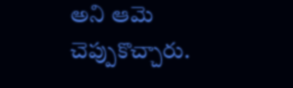అని ఆమె చెప్పుకొచ్చారు.